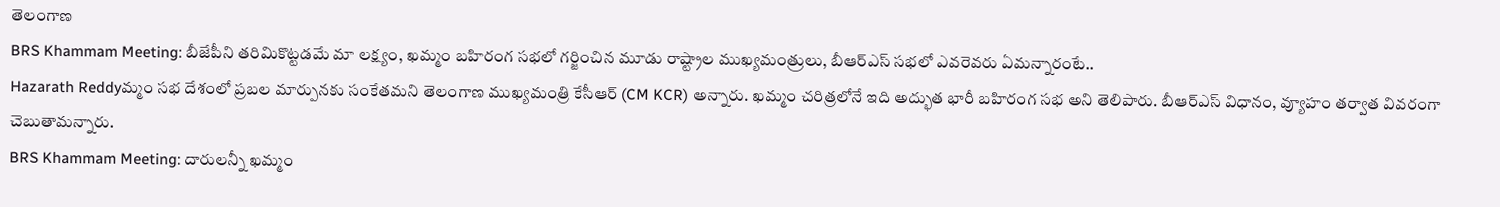తెలంగాణ
BRS Khammam Meeting: బీజేపీని తరిమికొట్టడమే మా లక్ష్యం, ఖమ్మం బహిరంగ సభలో గర్జించిన మూడు రాష్ట్రాల ముఖ్యమంత్రులు, బీఆర్ఎస్ సభలో ఎవరెవరు ఏమన్నారంటే..
Hazarath Reddyమ్మం సభ దేశంలో ప్రబల మార్పునకు సంకేతమని తెలంగాణ ముఖ్యమంత్రి కేసీఆర్‌ (CM KCR) అన్నారు. ఖమ్మం చరిత్రలోనే ఇది అద్భుత భారీ బహిరంగ సభ అని తెలిపారు. బీఆర్ఎస్ విధానం, వ్యూహం తర్వాత వివరంగా చెబుతామన్నారు.
BRS Khammam Meeting: దారులన్నీ ఖమ్మం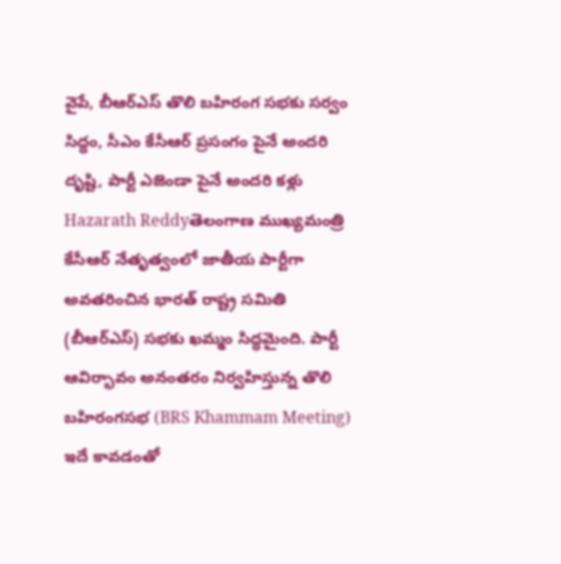వైపే, బీఆర్ఎస్ తొలి బహిరంగ సభకు సర్వం సిద్ధం, సీఎం కేసీఆర్ ప్రసంగం పైనే అందరి దృష్టి, పార్టీ ఎజెండా పైనే అందరి కళ్లు
Hazarath Reddyతెలంగాణ ముఖ్యమంత్రి కేసీఆర్‌ నేతృత్వంలో జాతీయ పార్టీగా అవతరించిన భారత్‌ రాష్ట్ర సమితి (బీఆర్ఎస్) సభకు ఖమ్మం సిద్ధమైంది. పార్టీ ఆవిర్భావం అనంతరం నిర్వహిస్తున్న తొలి బహిరంగసభ (BRS Khammam Meeting) ఇదే కావడంతో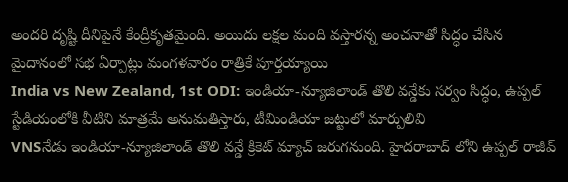అందరి దృష్టి దీనిపైనే కేంద్రీకృతమైంది. అయిదు లక్షల మంది వస్తారన్న అంచనాతో సిద్ధం చేసిన మైదానంలో సభ ఏర్పాట్లు మంగళవారం రాత్రికే పూర్తయ్యాయి
India vs New Zealand, 1st ODI: ఇండియా-న్యూజిలాండ్ తొలి వన్డేకు సర్వం సిద్ధం, ఉప్పల్‌ స్టేడియంలోకి వీటిని మాత్రమే అనుమతిస్తారు, టీమిండియా జట్టులో మార్పులివి
VNSనేడు ఇండియా-న్యూజిలాండ్ తొలి వన్డే క్రికెట్ మ్యాచ్ జరుగనుంది. హైదరాబాద్ లోని ఉప్పల్ రాజీవ్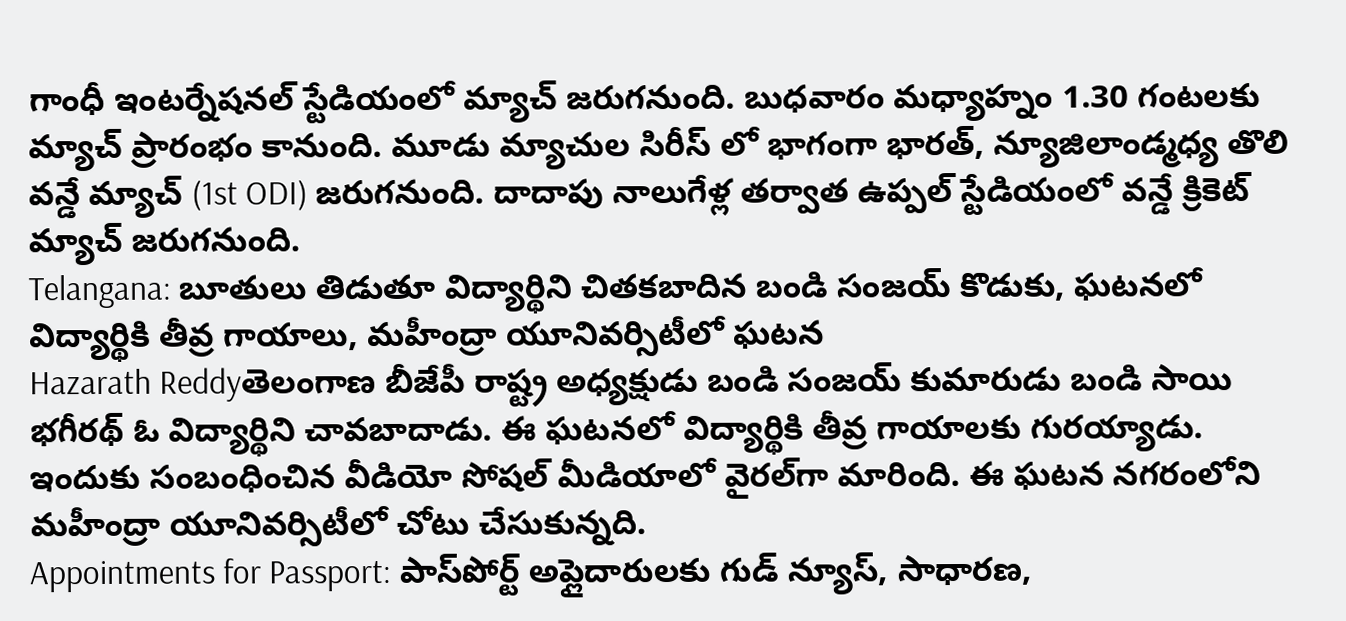గాంధీ ఇంటర్నేషనల్ స్టేడియంలో మ్యాచ్ జరుగనుంది. బుధవారం మధ్యాహ్నం 1.30 గంటలకు మ్యాచ్ ప్రారంభం కానుంది. మూడు మ్యాచుల సిరీస్ లో భాగంగా భారత్, న్యూజిలాండ్మధ్య తొలి వన్డే మ్యాచ్ (1st ODI) జరుగనుంది. దాదాపు నాలుగేళ్ల తర్వాత ఉప్పల్ స్టేడియంలో వన్డే క్రికెట్ మ్యాచ్ జరుగనుంది.
Telangana: బూతులు తిడుతూ విద్యార్థిని చితకబాదిన బండి సంజయ్ కొడుకు, ఘటనలో విద్యార్థికి తీవ్ర గాయాలు, మహీంద్రా యూనివర్సిటీలో ఘటన
Hazarath Reddyతెలంగాణ బీజేపీ రాష్ట్ర అధ్యక్షుడు బండి సంజయ్ కుమారుడు బండి సాయి భగీరథ్‌ ఓ విద్యార్థిని చావబాదాడు. ఈ ఘటనలో విద్యార్థికి తీవ్ర గాయాలకు గురయ్యాడు. ఇందుకు సంబంధించిన వీడియో సోషల్‌ మీడియాలో వైరల్‌గా మారింది. ఈ ఘటన నగరంలోని మహీంద్రా యూనివర్సిటీలో చోటు చేసుకున్నది.
Appointments for Passport: పాస్‌పోర్ట్ అప్లైదారులకు గుడ్ న్యూస్, సాధారణ,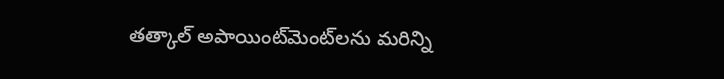తత్కాల్‌ అపాయింట్‌మెంట్‌లను మరిన్ని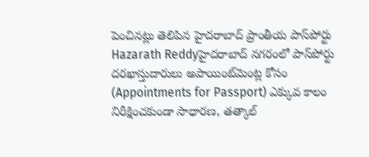పెంచినట్లు తెలిపిన హైదరాబాద్‌ ప్రాంతీయ పాస్‌పోర్టు
Hazarath Reddyహైదరాబాద్ నగరంలో పాస్‌పోర్టు దరఖాస్తుదారులు అపాయింట్‌మెంట్ల కోసం (Appointments for Passport) ఎక్కువ కాలం నిరీక్షించకుండా సాధారణ, తత్కాల్‌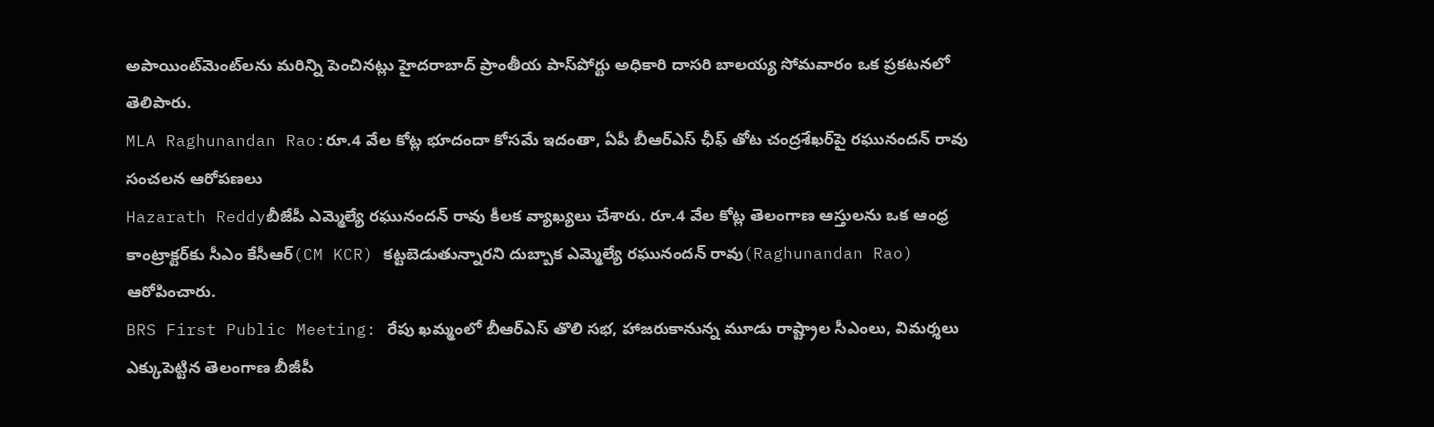అపాయింట్‌మెంట్‌లను మరిన్ని పెంచినట్లు హైదరాబాద్‌ ప్రాంతీయ పాస్‌పోర్టు అధికారి దాసరి బాలయ్య సోమవారం ఒక ప్రకటనలో తెలిపారు.
MLA Raghunandan Rao:రూ.4 వేల కోట్ల భూదందా కోసమే ఇదంతా, ఏపీ బీఆర్ఎస్ ఛీఫ్ తోట చంద్రశేఖర్‌పై రఘునందన్ రావు సంచలన ఆరోపణలు
Hazarath Reddyబీజేపీ ఎమ్మెల్యే రఘునందన్ రావు కీలక వ్యాఖ్యలు చేశారు. రూ.4 వేల కోట్ల తెలంగాణ ఆస్తులను ఒక ఆంధ్ర కాంట్రాక్టర్‌కు సీఎం కేసీఆర్(CM KCR) కట్టబెడుతున్నారని దుబ్బాక ఎమ్మెల్యే రఘునందన్ రావు(Raghunandan Rao) ఆరోపించారు.
BRS First Public Meeting: రేపు ఖమ్మంలో బీఆర్ఎస్ తొలి సభ, హాజరుకానున్న మూడు రాష్ట్రాల సీఎంలు, విమర్శలు ఎక్కుపెట్టిన తెలంగాణ బీజీపీ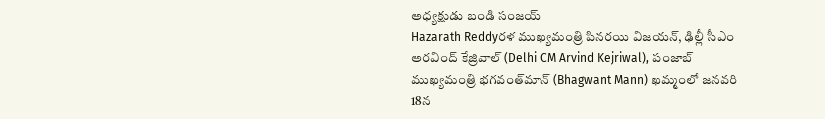అధ్యక్షుడు బండి సంజయ్
Hazarath Reddyర‌ళ ముఖ్య‌మంత్రి పిన‌ర‌యి విజ‌య‌న్‌, ఢిల్లీ సీఎం అర‌వింద్ కేజ్రివాల్ (Delhi CM Arvind Kejriwal), పంజాబ్ ముఖ్య‌మంత్రి భ‌గ‌వంత్‌మాన్ (Bhagwant Mann) ఖ‌మ్మంలో జ‌న‌వ‌రి 18న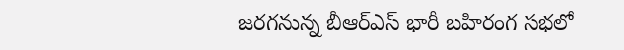జ‌ర‌గ‌నున్న బీఆర్‌ఎస్ భారీ బ‌హిరంగ స‌భ‌లో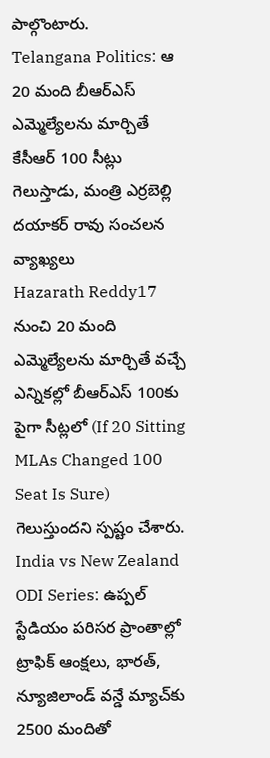పాల్గొంటారు.
Telangana Politics: ఆ 20 మంది బీఆర్ఎస్ ఎమ్మెల్యేలను మార్చితే కేసీఆర్ 100 సీట్లు గెలుస్తాడు, మంత్రి ఎర్రబెల్లి దయాకర్ రావు సంచలన వ్యాఖ్యలు
Hazarath Reddy17 నుంచి 20 మంది ఎమ్మెల్యేలను మార్చితే వచ్చే ఎన్నికల్లో బీఆర్ఎస్ 100కు పైగా సీట్లలో (If 20 Sitting MLAs Changed 100 Seat Is Sure) గెలుస్తుందని స్పష్టం చేశారు.
India vs New Zealand ODI Series: ఉప్పల్ స్టేడియం పరిసర ప్రాంతాల్లో ట్రాఫిక్ ఆంక్షలు, భారత్, న్యూజిలాండ్ వన్డే మ్యాచ్‌కు 2500 మందితో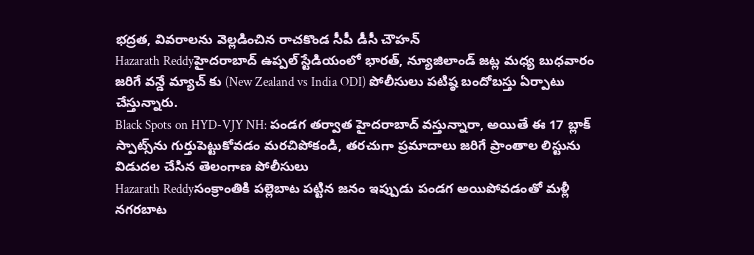భద్రత, వివరాలను వెల్లడించిన రాచకొండ సీపీ డీసీ చౌహన్
Hazarath Reddyహైదరాబాద్ ఉప్పల్ స్టేడియంలో భారత్, న్యూజిలాండ్ జట్ల మధ్య బుధవారం జరిగే వన్డే మ్యాచ్ కు (New Zealand vs India ODI) పోలీసులు పటిష్ఠ బందోబస్తు ఏర్పాటు చేస్తున్నారు.
Black Spots on HYD-VJY NH: పండగ తర్వాత హైదరాబాద్ వస్తున్నారా, అయితే ఈ 17 బ్లాక్‌ స్పాట్స్‌ను గుర్తుపెట్టుకోవడం మరచిపోకండి, తరచుగా ప్రమాదాలు జరిగే ప్రాంతాల లిస్టును విడుదల చేసిన తెలంగాణ పోలీసులు
Hazarath Reddyసంక్రాంతికి పల్లెబాట పట్టిన జనం ఇప్పుడు పండగ అయిపోవడంతో మళ్లీ నగరబాట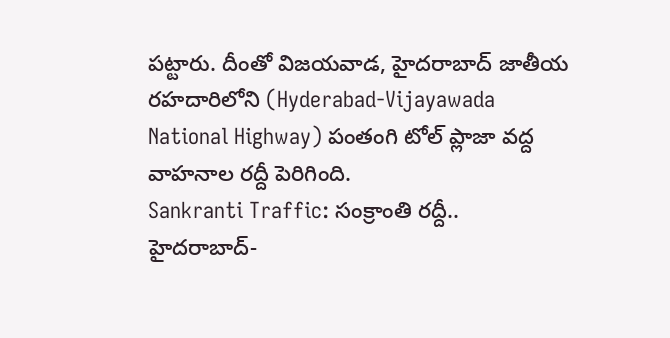పట్టారు. దీంతో విజయవాడ, హైదరాబాద్ జాతీయ రహదారిలోని (Hyderabad-Vijayawada National Highway) పంతంగి టోల్‌ ప్లాజా వద్ద వాహనాల రద్దీ పెరిగింది.
Sankranti Traffic: సంక్రాంతి రద్దీ.. హైదరాబాద్-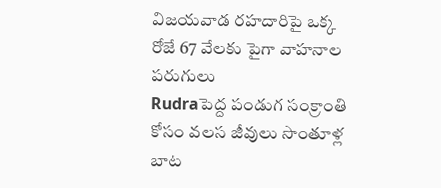విజయవాడ రహదారిపై ఒక్క రోజే 67 వేలకు పైగా వాహనాల పరుగులు
Rudraపెద్ద పండుగ సంక్రాంతి కోసం వలస జీవులు సొంతూళ్ల బాట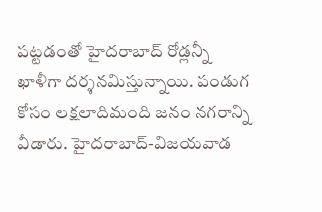పట్టడంతో హైదరాబాద్ రోడ్లన్నీ ఖాళీగా దర్శనమిస్తున్నాయి. పండుగ కోసం లక్షలాదిమంది జనం నగరాన్ని వీడారు. హైదరాబాద్-విజయవాడ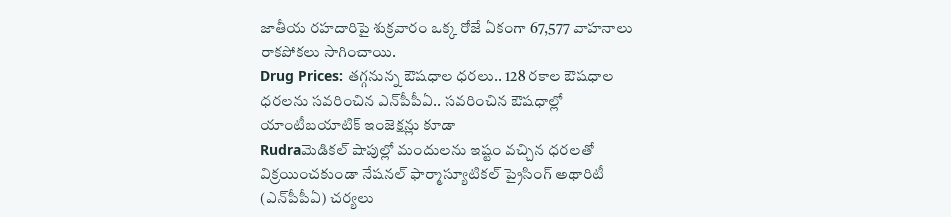జాతీయ రహదారిపై శుక్రవారం ఒక్క రోజే ఏకంగా 67,577 వాహనాలు రాకపోకలు సాగించాయి.
Drug Prices: తగ్గనున్న ఔషధాల ధరలు.. 128 రకాల ఔషధాల ధరలను సవరించిన ఎన్‌పీపీఏ.. సవరించిన ఔషధాల్లో యాంటీబయాటిక్ ఇంజెక్షన్లు కూడా
Rudraమెడికల్ షాపుల్లో మందులను ఇష్టం వచ్చిన ధరలతో విక్రయించకుండా నేషనల్ ఫార్మాస్యూటికల్ ప్రైసింగ్ అథారిటీ (ఎన్‌పీపీఏ) చర్యలు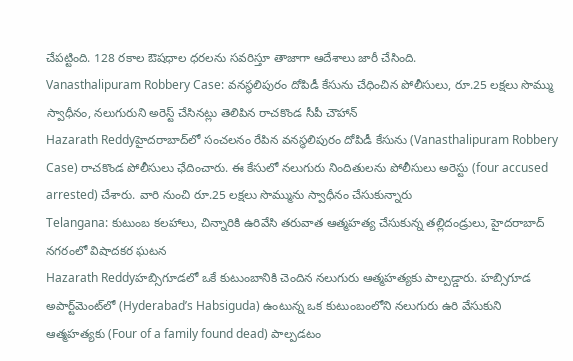చేపట్టింది. 128 రకాల ఔషధాల ధరలను సవరిస్తూ తాజాగా ఆదేశాలు జారీ చేసింది.
Vanasthalipuram Robbery Case: వనస్థలిపురం దోపిడీ కేసును చేధించిన పోలీసులు, రూ.25 లక్షలు సొమ్ము స్వాధీనం, నలుగురుని అరెస్ట్ చేసినట్లు తెలిపిన రాచకొండ సీపీ చౌహాన్‌
Hazarath Reddyహైదరాబాద్‌లో సంచలనం రేపిన వనస్థలిపురం దోపిడీ కేసును (Vanasthalipuram Robbery Case) రాచకొండ పోలీసులు ఛేదించారు. ఈ కేసులో నలుగురు నిందితులను పోలీసులు అరెస్టు (four accused arrested) చేశారు. వారి నుంచి రూ.25 లక్షలు సొమ్మును స్వాధీనం చేసుకున్నారు
Telangana: కుటుంబ కలహాలు, చిన్నారికి ఉరివేసి తరువాత ఆత్మహత్య చేసుకున్న తల్లిదండ్రులు, హైదరాబాద్ నగరంలో విషాదకర ఘటన
Hazarath Reddyహబ్సిగూడలో ఒకే కుటుంబానికి చెందిన నలుగురు ఆత్మహత్యకు పాల్పడ్డారు. హబ్సిగూడ అపార్ట్‌మెంట్‌లో (Hyderabad’s Habsiguda) ఉంటున్న ఒక కుటుంబంలోని నలుగురు ఉరి వేసుకుని ఆత్మహత్యకు (Four of a family found dead) పాల్పడటం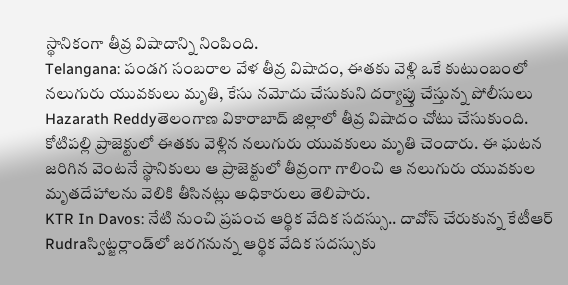స్థానికంగా తీవ్ర విషాదాన్ని నింపింది.
Telangana: పండగ సంబరాల వేళ తీవ్ర విషాదం, ఈతకు వెళ్లి ఒకే కుటుంబంలో నలుగురు యువకులు మృతి, కేసు నమోదు చేసుకుని దర్యాప్తు చేస్తున్న పోలీసులు
Hazarath Reddyతెలంగాణ వికారాబాద్‌ జిల్లాలో తీవ్ర విషాదం చోటు చేసుకుంది. కోటిపల్లి ప్రాజెక్టులో ఈతకు వెళ్లిన నలుగురు యువకులు మృతి చెందారు. ఈ ఘటన జరిగిన వెంటనే స్థానికులు ఆ ప్రాజెక్టులో తీవ్రంగా గాలించి ఆ నలుగురు యువకుల మృతదేహాలను వెలికి తీసినట్లు అధికారులు తెలిపారు.
KTR In Davos: నేటి నుంచి ప్రపంచ ఆర్థిక వేదిక సదస్సు.. దావోస్ చేరుకున్న కేటీఆర్
Rudraస్విట్జర్లాండ్‌లో జరగనున్న ఆర్థిక వేదిక సదస్సుకు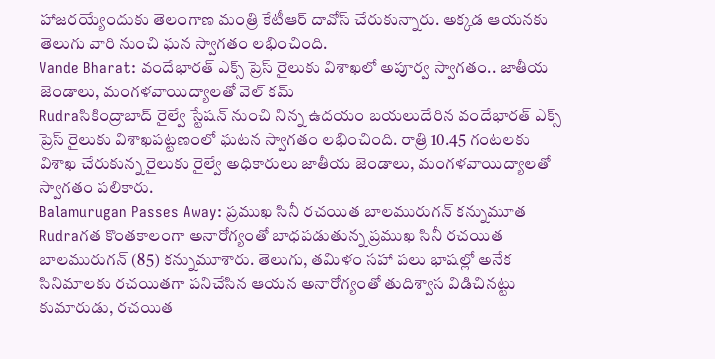హాజరయ్యేందుకు తెలంగాణ మంత్రి కేటీఆర్ దావోస్ చేరుకున్నారు. అక్కడ ఆయనకు తెలుగు వారి నుంచి ఘన స్వాగతం లభించింది.
Vande Bharat: వందేభారత్ ఎక్స్‌ ప్రెస్ రైలుకు విశాఖలో అపూర్వ స్వాగతం.. జాతీయ జెండాలు, మంగళవాయిద్యాలతో వెల్ కమ్
Rudraసికింద్రాబాద్ రైల్వే స్టేషన్ నుంచి నిన్న ఉదయం బయలుదేరిన వందేభారత్ ఎక్స్‌ ప్రెస్ రైలుకు విశాఖపట్టణంలో ఘటన స్వాగతం లభించింది. రాత్రి 10.45 గంటలకు విశాఖ చేరుకున్న రైలుకు రైల్వే అధికారులు జాతీయ జెండాలు, మంగళవాయిద్యాలతో స్వాగతం పలికారు.
Balamurugan Passes Away: ప్రముఖ సినీ రచయిత బాలమురుగన్ కన్నుమూత
Rudraగత కొంతకాలంగా అనారోగ్యంతో బాధపడుతున్న ప్రముఖ సినీ రచయిత బాలమురుగన్ (85) కన్నుమూశారు. తెలుగు, తమిళం సహా పలు భాషల్లో అనేక సినిమాలకు రచయితగా పనిచేసిన ఆయన అనారోగ్యంతో తుదిశ్వాస విడిచినట్టు కుమారుడు, రచయిత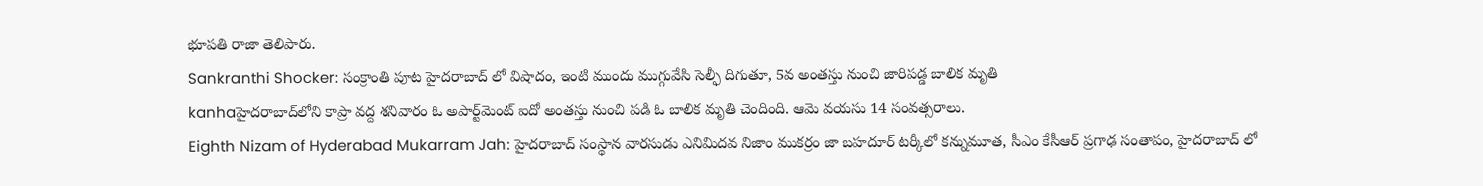భూపతి రాజా తెలిపారు.
Sankranthi Shocker: సంక్రాంతి పూట హైదరాబాద్ లో విషాదం, ఇంటి ముందు ముగ్గువేసి సెల్ఫీ దిగుతూ, 5వ అంతస్తు నుంచి జారిపడ్డ బాలిక మృతి
kanhaహైదరాబాద్‌లోని కాప్రా వద్ద శనివారం ఓ అపార్ట్‌మెంట్ ఐదో అంతస్తు నుంచి పడి ఓ బాలిక మృతి చెందింది. ఆమె వయసు 14 సంవత్సరాలు.
Eighth Nizam of Hyderabad Mukarram Jah: హైదరాబాద్ సంస్థాన వారసుడు ఎనిమిదవ నిజాం ముకర్రం జా బహదూర్ టర్కీలో కన్నుమూత, సీఎం కేసీఆర్ ప్రగాఢ సంతాపం, హైదరాబాద్ లో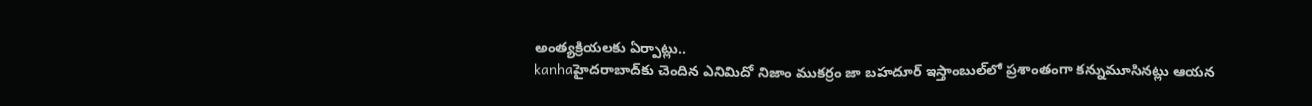అంత్యక్రియలకు ఏర్పాట్లు..
kanhaహైదరాబాద్‌కు చెందిన ఎనిమిదో నిజాం ముకర్రం జా బహదూర్ ఇస్తాంబుల్‌లో ప్రశాంతంగా కన్నుమూసినట్లు ఆయన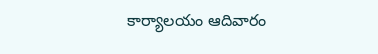కార్యాలయం ఆదివారం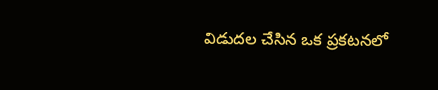విడుదల చేసిన ఒక ప్రకటనలో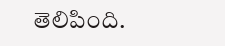తెలిపింది.